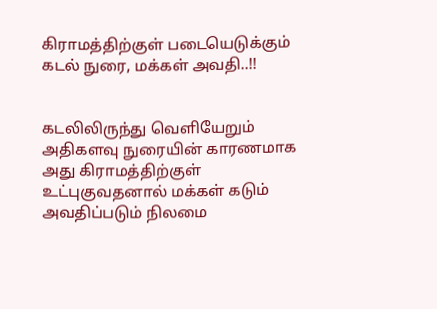கிராமத்திற்குள் படையெடுக்கும் கடல் நுரை, மக்கள் அவதி..!!


கடலிலிருந்து வெளியேறும் அதிகளவு நுரையின் காரணமாக அது கிராமத்திற்குள் உட்புகுவதனால் மக்கள் கடும் அவதிப்படும் நிலமை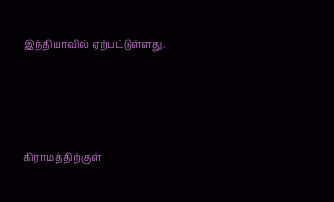இந்தியாவில் ஏற்பட்டுள்ளது.






கிராமத்திற்குள்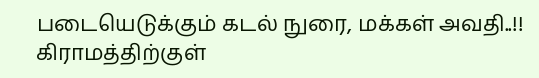படையெடுக்கும் கடல் நுரை, மக்கள் அவதி..!! கிராமத்திற்குள்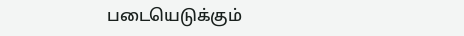படையெடுக்கும்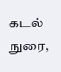கடல் நுரை,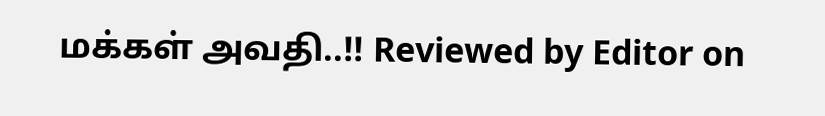மக்கள் அவதி..!! Reviewed by Editor on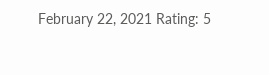February 22, 2021 Rating: 5